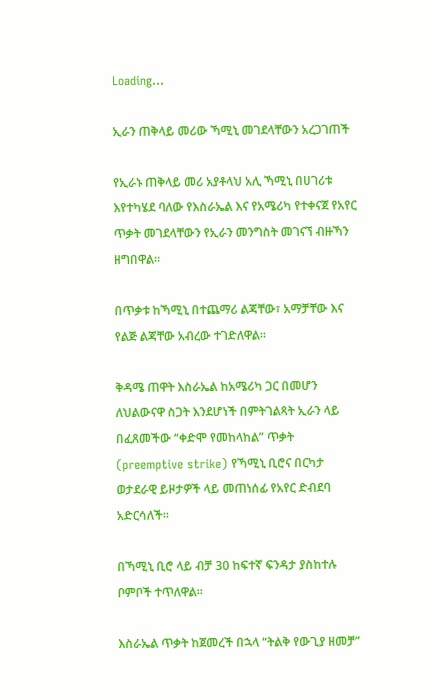Loading...

ኢራን ጠቅላይ መሪው ኻሚኒ መገደላቸውን አረጋገጠች

የኢራኑ ጠቅላይ መሪ አያቶላህ አሊ ኻሚኒ በሀገሪቱ እየተካሄደ ባለው የእስራኤል እና የአሜሪካ የተቀናጀ የአየር ጥቃት መገደላቸውን የኢራን መንግስት መገናኘ ብዙኻን ዘግበዋል።

በጥቃቱ ከኻሚኒ በተጨማሪ ልጃቸው፣ አማቻቸው እና የልጅ ልጃቸው አብረው ተገድለዋል።

ቅዳሜ ጠዋት እስራኤል ከአሜሪካ ጋር በመሆን ለህልውናዋ ስጋት እንደሆነች በምትገልጻት ኢራን ላይ በፈጸመችው “ቀድሞ የመከላከል” ጥቃት (preemptive strike) የኻሚኒ ቢሮና በርካታ ወታደራዊ ይዞታዎች ላይ መጠነሰፊ የአየር ድብደባ አድርሳለች።

በኻሚኒ ቢሮ ላይ ብቻ 30 ከፍተኛ ፍንዳታ ያስከተሉ ቦምቦች ተጥለዋል።

እስራኤል ጥቃት ከጀመረች በኋላ “ትልቅ የውጊያ ዘመቻ”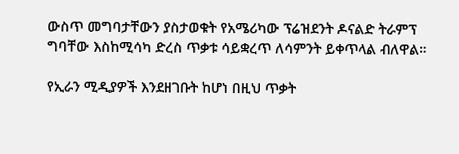ውስጥ መግባታቸውን ያስታወቁት የአሜሪካው ፕሬዝደንት ዶናልድ ትራምፕ ግባቸው እስከሚሳካ ድረስ ጥቃቱ ሳይቋረጥ ለሳምንት ይቀጥላል ብለዋል።

የኢራን ሚዲያዎች እንደዘገቡት ከሆነ በዚህ ጥቃት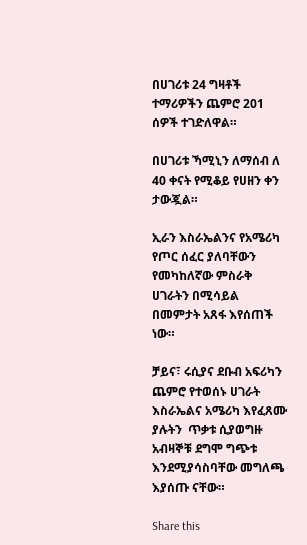በሀገሪቱ 24 ግዛቶች ተማሪዎችን ጨምሮ 201 ሰዎች ተገድለዋል።

በሀገሪቱ ኻሚኒን ለማሰብ ለ 40 ቀናት የሚቆይ የሀዘን ቀን ታውጇል።

ኢራን እስራኤልንና የአሜሪካ የጦር ሰፈር ያለባቸውን የመካከለኛው ምስራቅ ሀገራትን በሚሳይል በመምታት አጸፋ እየሰጠች ነው።

ቻይና፣ ሩሲያና ደቡብ አፍሪካን ጨምሮ የተወሰኑ ሀገራት እስራኤልና አሜሪካ እየፈጸሙ ያሉትን  ጥቃቱ ሲያወግዙ አብዛኞቹ ደግሞ ግጭቱ እንደሚያሳስባቸው መግለጫ እያሰጡ ናቸው።

Share this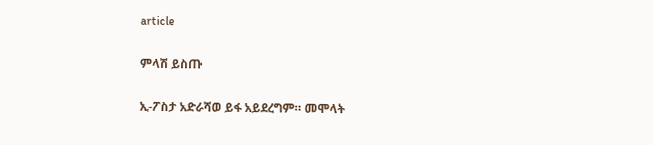article

ምላሽ ይስጡ

ኢ-ፖስታ አድራሻወ ይፋ አይደረግም። መሞላት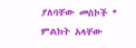ያለባቸው መስኮች * ምልክት አላቸው